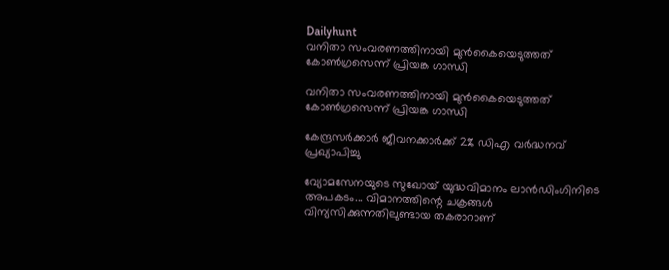Dailyhunt
വനിതാ സംവരണത്തിനായി മുന്‍കൈയെടുത്തത് കോണ്‍ഗ്രസെന്ന് പ്രിയങ്ക ഗാന്ധി

വനിതാ സംവരണത്തിനായി മുന്‍കൈയെടുത്തത് കോണ്‍ഗ്രസെന്ന് പ്രിയങ്ക ഗാന്ധി

കേന്ദ്രസര്‍ക്കാര്‍ ജീവനക്കാര്‍ക്ക് 2% ഡിഎ വര്‍ദ്ധനവ് പ്രഖ്യാപിച്ചു

വ്യോമസേനയുടെ സുഖോയ് യുദ്ധവിമാനം ലാൻഡിംഗിനിടെ അപകടം... വിമാനത്തിന്റെ ചക്രങ്ങള്‍ വിന്യസിക്കുന്നതിലുണ്ടായ തകരാറാണ്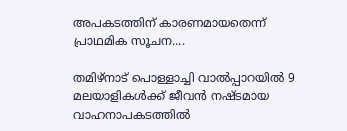അപകടത്തിന് കാരണമായതെന്ന് പ്രാഥമിക സൂചന....

തമിഴ്നാട് പൊള്ളാച്ചി വാല്‍പ്പാറയില്‍ 9 മലയാളികള്‍ക്ക് ജീവൻ നഷ്ടമായ വാഹനാപകടത്തില്‍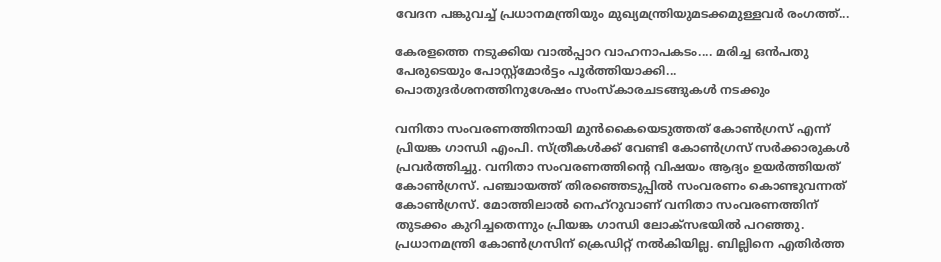വേദന പങ്കുവച്ച്‌ പ്രധാനമന്ത്രിയും മുഖ്യമന്ത്രിയുമടക്കമുള്ളവർ രംഗത്ത്...

കേരളത്തെ നടുക്കിയ വാല്‍പ്പാറ വാഹനാപകടം.... മരിച്ച ഒൻപതു പേരുടെയും പോസ്റ്റ്‌മോർട്ടം പൂർത്തിയാക്കി... പൊതുദര്‍ശനത്തിനുശേഷം സംസ്കാരചടങ്ങുകള്‍ നടക്കും

വനിതാ സംവരണത്തിനായി മുന്‍കൈയെടുത്തത് കോണ്‍ഗ്രസ് എന്ന് പ്രിയങ്ക ഗാന്ധി എംപി. സ്ത്രീകള്‍ക്ക് വേണ്ടി കോണ്‍ഗ്രസ് സര്‍ക്കാരുകള്‍ പ്രവര്‍ത്തിച്ചു. വനിതാ സംവരണത്തിന്റെ വിഷയം ആദ്യം ഉയര്‍ത്തിയത് കോണ്‍ഗ്രസ്. പഞ്ചായത്ത് തിരഞ്ഞെടുപ്പില്‍ സംവരണം കൊണ്ടുവന്നത് കോണ്‍ഗ്രസ്. മോത്തിലാല്‍ നെഹ്‌റുവാണ് വനിതാ സംവരണത്തിന് തുടക്കം കുറിച്ചതെന്നും പ്രിയങ്ക ഗാന്ധി ലോക്‌സഭയില്‍ പറഞ്ഞു. പ്രധാനമന്ത്രി കോണ്‍ഗ്രസിന് ക്രെഡിറ്റ് നല്‍കിയില്ല. ബില്ലിനെ എതിര്‍ത്ത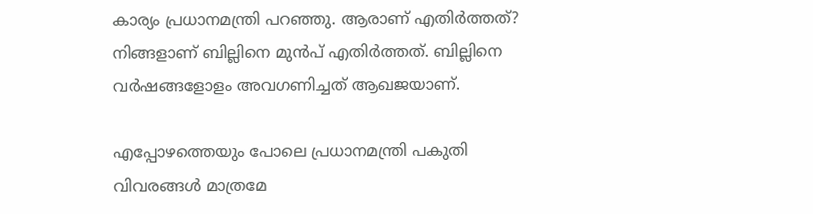കാര്യം പ്രധാനമന്ത്രി പറഞ്ഞു. ആരാണ് എതിര്‍ത്തത്? നിങ്ങളാണ് ബില്ലിനെ മുന്‍പ് എതിര്‍ത്തത്. ബില്ലിനെ വര്‍ഷങ്ങളോളം അവഗണിച്ചത് ആഖജയാണ്.

എപ്പോഴത്തെയും പോലെ പ്രധാനമന്ത്രി പകുതി വിവരങ്ങള്‍ മാത്രമേ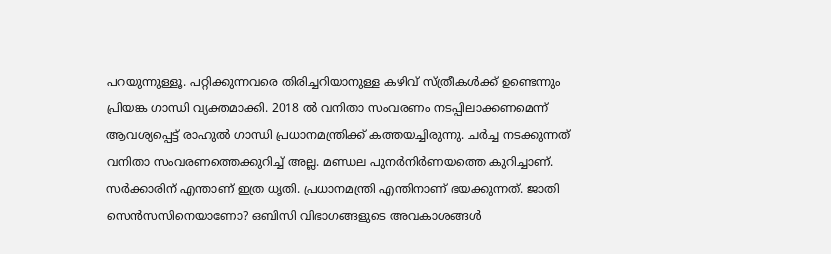പറയുന്നുള്ളൂ. പറ്റിക്കുന്നവരെ തിരിച്ചറിയാനുള്ള കഴിവ് സ്ത്രീകള്‍ക്ക് ഉണ്ടെന്നും പ്രിയങ്ക ഗാന്ധി വ്യക്തമാക്കി. 2018 ല്‍ വനിതാ സംവരണം നടപ്പിലാക്കണമെന്ന് ആവശ്യപ്പെട്ട് രാഹുല്‍ ഗാന്ധി പ്രധാനമന്ത്രിക്ക് കത്തയച്ചിരുന്നു. ചര്‍ച്ച നടക്കുന്നത് വനിതാ സംവരണത്തെക്കുറിച്ച്‌ അല്ല. മണ്ഡല പുനര്‍നിര്‍ണയത്തെ കുറിച്ചാണ്. സര്‍ക്കാരിന് എന്താണ് ഇത്ര ധൃതി. പ്രധാനമന്ത്രി എന്തിനാണ് ഭയക്കുന്നത്. ജാതി സെന്‍സസിനെയാണോ? ഒബിസി വിഭാഗങ്ങളുടെ അവകാശങ്ങള്‍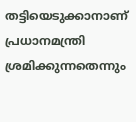തട്ടിയെടുക്കാനാണ് പ്രധാനമന്ത്രി ശ്രമിക്കുന്നതെന്നും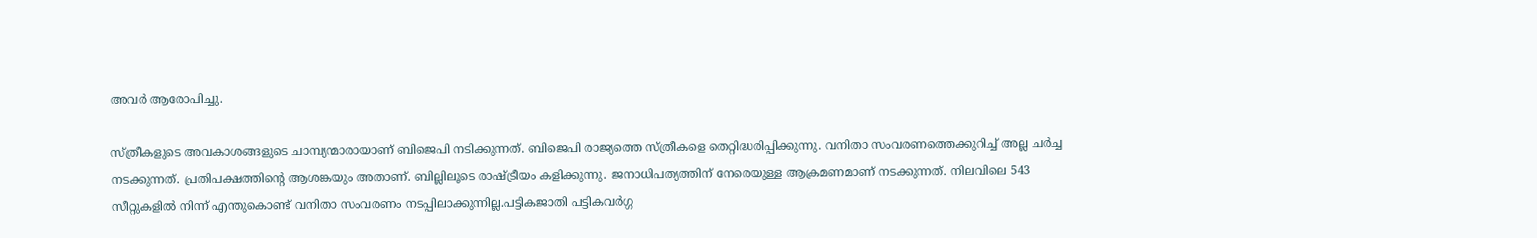അവര്‍ ആരോപിച്ചു.

സ്ത്രീകളുടെ അവകാശങ്ങളുടെ ചാമ്പ്യന്മാരായാണ് ബിജെപി നടിക്കുന്നത്. ബിജെപി രാജ്യത്തെ സ്ത്രീകളെ തെറ്റിദ്ധരിപ്പിക്കുന്നു. വനിതാ സംവരണത്തെക്കുറിച്ച്‌ അല്ല ചര്‍ച്ച നടക്കുന്നത്. പ്രതിപക്ഷത്തിന്റെ ആശങ്കയും അതാണ്. ബില്ലിലൂടെ രാഷ്ട്രീയം കളിക്കുന്നു. ജനാധിപത്യത്തിന് നേരെയുള്ള ആക്രമണമാണ് നടക്കുന്നത്. നിലവിലെ 543 സീറ്റുകളില്‍ നിന്ന് എന്തുകൊണ്ട് വനിതാ സംവരണം നടപ്പിലാക്കുന്നില്ല.പട്ടികജാതി പട്ടികവര്‍ഗ്ഗ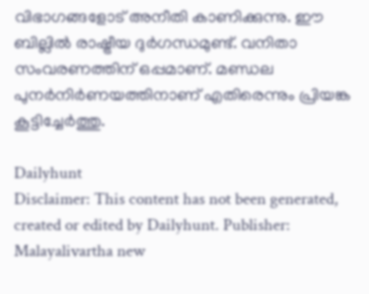വിഭാഗങ്ങളോട് അനീതി കാണിക്കുന്നു. ഈ ബില്ലില്‍ രാഷ്ട്രീയ ദുര്‍ഗന്ധമുണ്ട്. വനിതാ സംവരണത്തിന് ഒപ്പമാണ്. മണ്ഡല പുനര്‍നിര്‍ണയത്തിനാണ് എതിരെന്നും പ്രിയങ്ക കൂട്ടിച്ചേര്‍ത്തു.

Dailyhunt
Disclaimer: This content has not been generated, created or edited by Dailyhunt. Publisher: Malayalivartha new